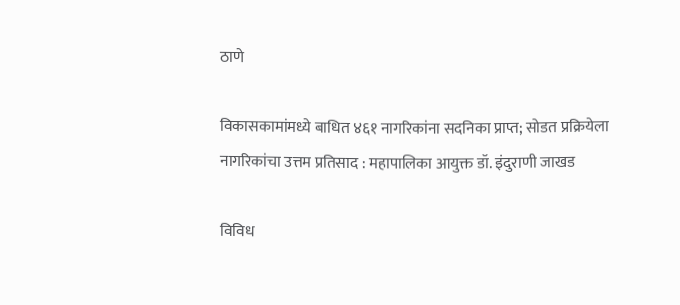ठाणे

विकासकामांमध्ये बाधित ४६१ नागरिकांना सदनिका प्राप्त; सोडत प्रक्रियेला नागरिकांचा उत्तम प्रतिसाद : महापालिका आयुक्त डॉ. इंदुराणी जाखड

विविध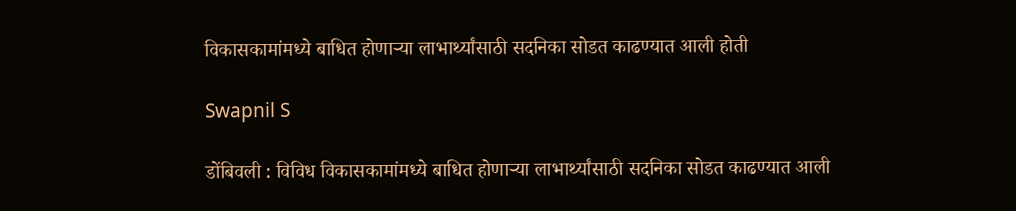विकासकामांमध्ये बाधित होणाऱ्या लाभार्थ्यांसाठी सदनिका सोडत काढण्यात आली होती

Swapnil S

डोंबिवली : विविध विकासकामांमध्ये बाधित होणाऱ्या लाभार्थ्यांसाठी सदनिका सोडत काढण्यात आली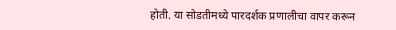होती. या सोडतीमध्ये पारदर्शक प्रणालीचा वापर करून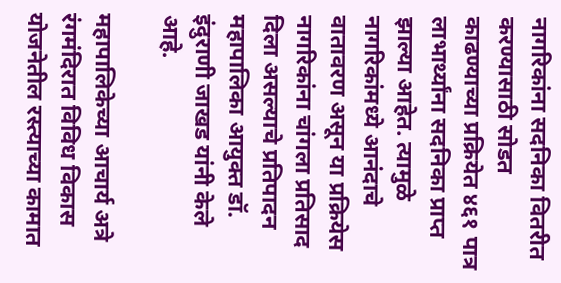नागरिकांना सदनिका वितरीत करण्यासाठी सोडत काढण्याच्या प्रक्रियेत ४६१ पात्र लाभार्थ्यांना सदनिका प्राप्त झाल्या आहेत. त्यामुळे नागरिकांमध्ये आनंदाचे वातावरण असून या प्रक्रियेस नागरिकांना चांगला प्रतिसाद दिला असल्याचे प्रतिपादन महापालिका आयुक्त डॉ. इंदुराणी जाखड यांनी केले आहे.

महापालिकेच्या आचार्य अत्रे रंगमंदिरात विविध विकास योजनेतील रस्त्याच्या कामात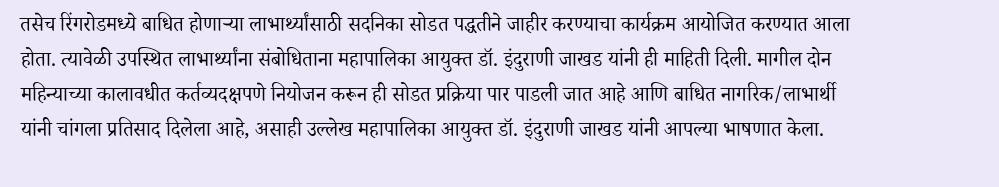तसेच रिंगरोडमध्ये बाधित होणाऱ्या लाभार्थ्यांसाठी सदनिका सोडत पद्धतीने जाहीर करण्याचा कार्यक्रम आयोजित करण्यात आला होता. त्यावेळी उपस्थित लाभार्थ्यांना संबोधिताना महापालिका आयुक्त डॉ. इंदुराणी जाखड यांनी ही माहिती दिली. मागील दोन महिन्याच्या कालावधीत कर्तव्यदक्षपणे नियोजन करून ही सोडत प्रक्रिया पार पाडली जात आहे आणि बाधित नागरिक/लाभार्थी यांनी चांगला प्रतिसाद दिलेला आहे, असाही उल्लेख महापालिका आयुक्त डॉ. इंदुराणी जाखड यांनी आपल्या भाषणात केला.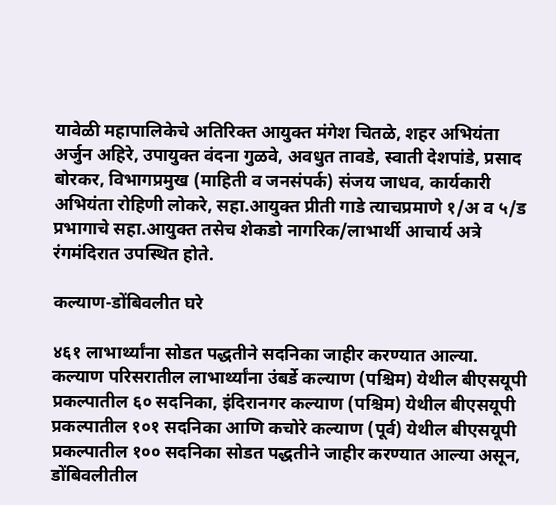यावेळी महापालिकेचे अतिरिक्त आयुक्त मंगेश चितळे, शहर अभियंता अर्जुन अहिरे, उपायुक्त वंदना गुळवे, अवधुत तावडे, स्वाती देशपांडे, प्रसाद बोरकर, विभागप्रमुख (माहिती व जनसंपर्क) संजय जाधव, कार्यकारी अभियंता रोहिणी लोकरे, सहा.आयुक्त प्रीती गाडे त्याचप्रमाणे १/अ व ५/ड प्रभागाचे सहा.आयुक्त तसेच शेकडो नागरिक/लाभार्थी आचार्य अत्रे रंगमंदिरात उपस्थित होते.

कल्याण-डोंबिवलीत घरे

४६१ लाभार्थ्यांना सोडत पद्धतीने सदनिका जाहीर करण्यात आल्या. कल्याण परिसरातील लाभार्थ्यांना उंबर्डे कल्याण (पश्चिम) येथील बीएसयूपी प्रकल्पातील ६० सदनिका, इंदिरानगर कल्याण (पश्चिम) येथील बीएसयूपी प्रकल्पातील १०१ सदनिका आणि कचोरे कल्याण (पूर्व) येथील बीएसयूपी प्रकल्पातील १०० सदनिका सोडत पद्धतीने जाहीर करण्यात आल्या असून, डोंबिवलीतील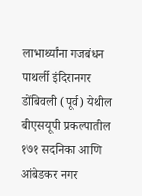लाभार्थ्यांना गजबंधन पाथर्ली इंदिरानगर डोंबिवली (पूर्व) येथील बीएसयूपी प्रकल्पातील १७१ सदनिका आणि आंबेडकर नगर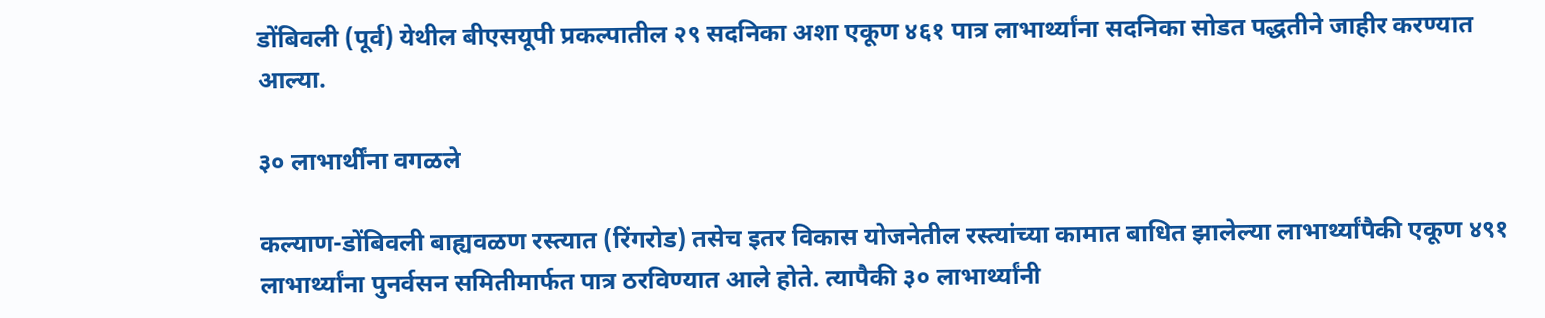डोंबिवली (पूर्व) येथील बीएसयूपी प्रकल्पातील २९ सदनिका अशा एकूण ४६१ पात्र लाभार्थ्यांना सदनिका सोडत पद्धतीने जाहीर करण्यात आल्या.

३० लाभार्थींना वगळले

कल्याण-डोंबिवली बाह्यवळण रस्त्यात (रिंगरोड) तसेच इतर विकास योजनेतील रस्त्यांच्या कामात बाधित‍ झालेल्या लाभार्थ्यांपैकी एकूण ४९१ लाभार्थ्यांना पुनर्वसन समितीमार्फत पात्र ठरविण्यात आले होते. त्यापैकी ३० लाभार्थ्यांनी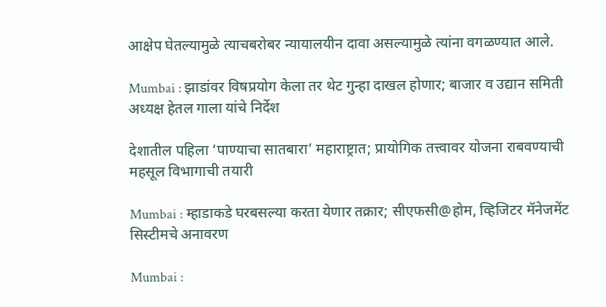आक्षेप घेतल्यामुळे त्याचबरोबर न्यायालयीन दावा असल्यामुळे त्यांना वगळण्यात आले.

Mumbai : झाडांवर विषप्रयोग केला तर थेट गुन्हा दाखल होणार; बाजार व उद्यान समिती अध्यक्ष हेतल गाला यांचे निर्देश

देशातील पहिला ‘पाण्याचा सातबारा’ महाराष्ट्रात; प्रायोगिक तत्त्वावर योजना राबवण्याची महसूल विभागाची तयारी

Mumbai : म्हाडाकडे घरबसल्या करता येणार तक्रार; सीएफसी@होम, व्हिजिटर मॅनेजमेंट सिस्टीमचे अनावरण

Mumbai :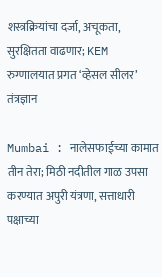शस्त्रक्रियांचा दर्जा, अचूकता, सुरक्षितता वाढणार; KEM रुग्णालयात प्रगत ‘व्हेसल सीलर’ तंत्रज्ञान

Mumbai : नालेसफाईच्या कामात तीन तेरा; मिठी नदीतील गाळ उपसा करण्यात अपुरी यंत्रणा, सत्ताधारी पक्षाच्या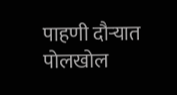पाहणी दौऱ्यात पोलखोल